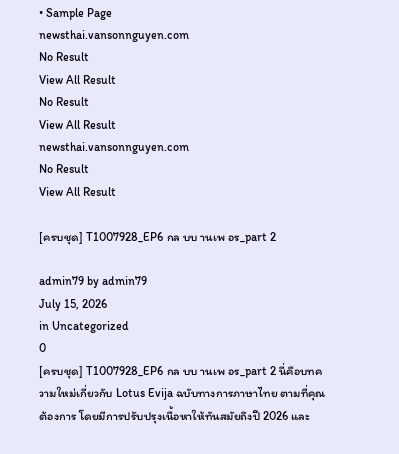• Sample Page
newsthai.vansonnguyen.com
No Result
View All Result
No Result
View All Result
newsthai.vansonnguyen.com
No Result
View All Result

[ครบชุด] T1007928_EP6 กล บบ านเพ อร_part 2

admin79 by admin79
July 15, 2026
in Uncategorized
0
[ครบชุด] T1007928_EP6 กล บบ านเพ อร_part 2 นี่คือบทความใหม่เกี่ยวกับ Lotus Evija ฉบับทางการภาษาไทย ตามที่คุณต้องการ โดยมีการปรับปรุงเนื้อหาให้ทันสมัยถึงปี 2026 และ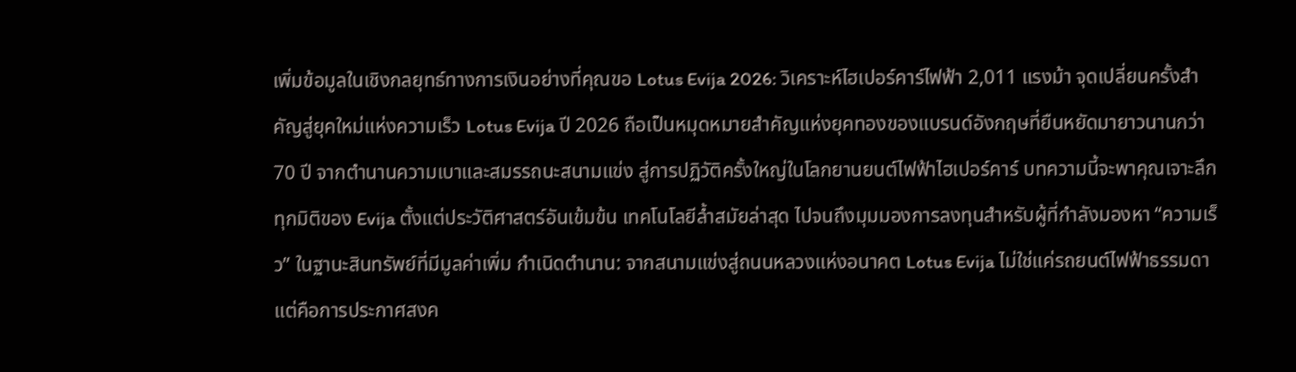เพิ่มข้อมูลในเชิงกลยุทธ์ทางการเงินอย่างที่คุณขอ Lotus Evija 2026: วิเคราะห์ไฮเปอร์คาร์ไฟฟ้า 2,011 แรงม้า จุดเปลี่ยนครั้งสำคัญสู่ยุคใหม่แห่งความเร็ว Lotus Evija ปี 2026 ถือเป็นหมุดหมายสำคัญแห่งยุคทองของแบรนด์อังกฤษที่ยืนหยัดมายาวนานกว่า 70 ปี จากตำนานความเบาและสมรรถนะสนามแข่ง สู่การปฏิวัติครั้งใหญ่ในโลกยานยนต์ไฟฟ้าไฮเปอร์คาร์ บทความนี้จะพาคุณเจาะลึกทุกมิติของ Evija ตั้งแต่ประวัติศาสตร์อันเข้มข้น เทคโนโลยีล้ำสมัยล่าสุด ไปจนถึงมุมมองการลงทุนสำหรับผู้ที่กำลังมองหา “ความเร็ว” ในฐานะสินทรัพย์ที่มีมูลค่าเพิ่ม กำเนิดตำนาน: จากสนามแข่งสู่ถนนหลวงแห่งอนาคต Lotus Evija ไม่ใช่แค่รถยนต์ไฟฟ้าธรรมดา แต่คือการประกาศสงค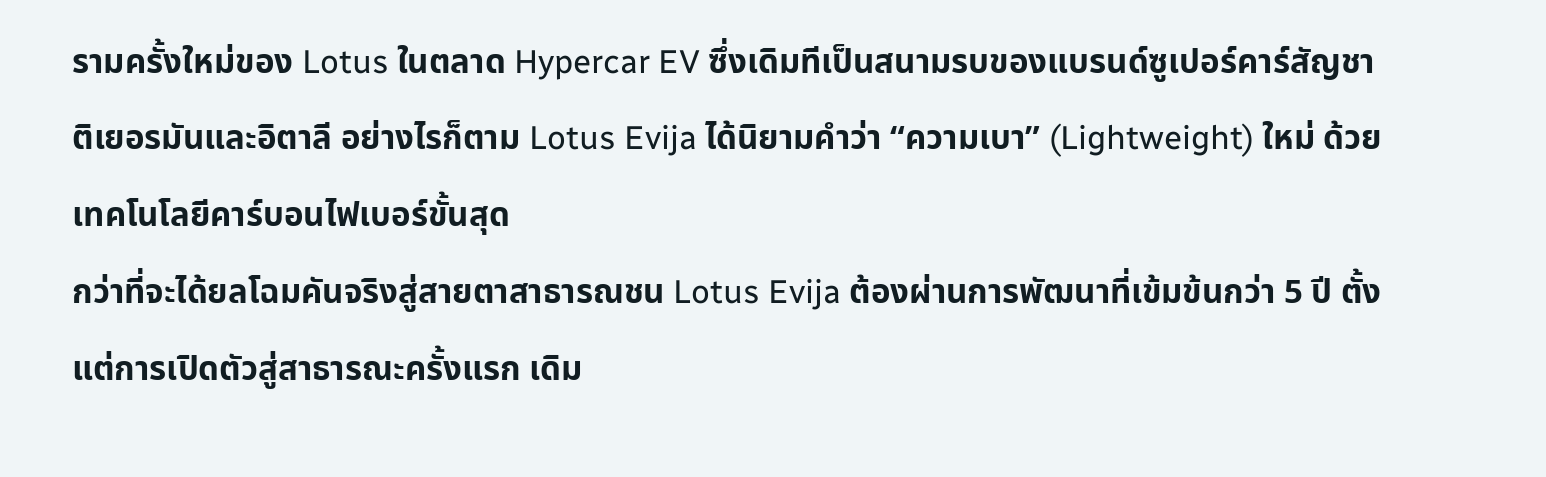รามครั้งใหม่ของ Lotus ในตลาด Hypercar EV ซึ่งเดิมทีเป็นสนามรบของแบรนด์ซูเปอร์คาร์สัญชาติเยอรมันและอิตาลี อย่างไรก็ตาม Lotus Evija ได้นิยามคำว่า “ความเบา” (Lightweight) ใหม่ ด้วยเทคโนโลยีคาร์บอนไฟเบอร์ขั้นสุด
กว่าที่จะได้ยลโฉมคันจริงสู่สายตาสาธารณชน Lotus Evija ต้องผ่านการพัฒนาที่เข้มข้นกว่า 5 ปี ตั้งแต่การเปิดตัวสู่สาธารณะครั้งแรก เดิม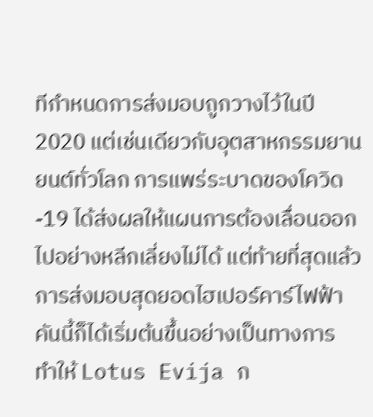ทีกำหนดการส่งมอบถูกวางไว้ในปี 2020 แต่เช่นเดียวกับอุตสาหกรรมยานยนต์ทั่วโลก การแพร่ระบาดของโควิด-19 ได้ส่งผลให้แผนการต้องเลื่อนออกไปอย่างหลีกเลี่ยงไม่ได้ แต่ท้ายที่สุดแล้ว การส่งมอบสุดยอดไฮเปอร์คาร์ไฟฟ้าคันนี้ก็ได้เริ่มต้นขึ้นอย่างเป็นทางการ ทำให้ Lotus Evija ก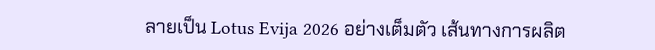ลายเป็น Lotus Evija 2026 อย่างเต็มตัว เส้นทางการผลิต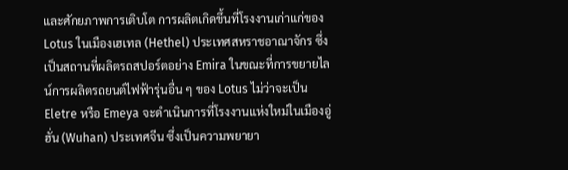และศักยภาพการเติบโต การผลิตเกิดขึ้นที่โรงงานเก่าแก่ของ Lotus ในเมืองเฮเทล (Hethel) ประเทศสหราชอาณาจักร ซึ่งเป็นสถานที่ผลิตรถสปอร์ตอย่าง Emira ในขณะที่การขยายไลน์การผลิตรถยนต์ไฟฟ้ารุ่นอื่น ๆ ของ Lotus ไม่ว่าจะเป็น Eletre หรือ Emeya จะดำเนินการที่โรงงานแห่งใหม่ในเมืองอู่ฮั่น (Wuhan) ประเทศจีน ซึ่งเป็นความพยายา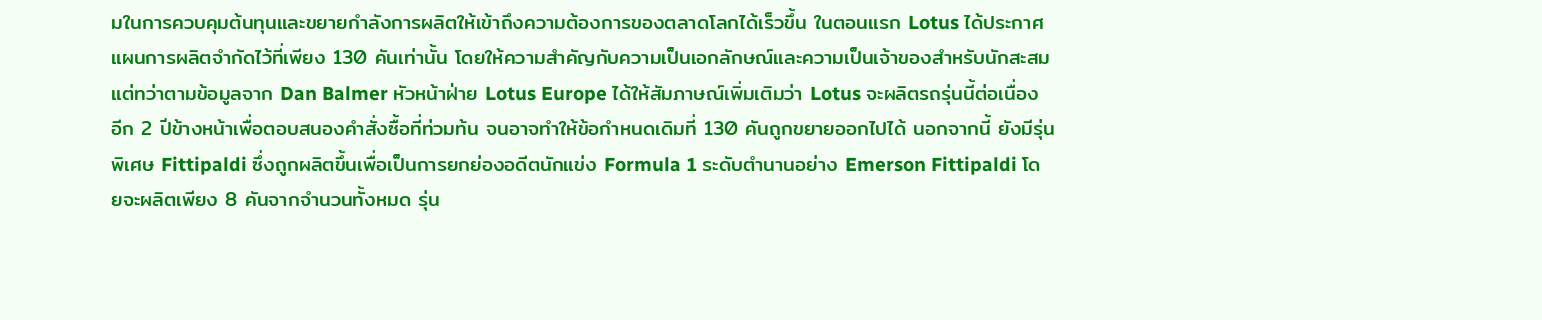มในการควบคุมต้นทุนและขยายกำลังการผลิตให้เข้าถึงความต้องการของตลาดโลกได้เร็วขึ้น ในตอนแรก Lotus ได้ประกาศแผนการผลิตจำกัดไว้ที่เพียง 130 คันเท่านั้น โดยให้ความสำคัญกับความเป็นเอกลักษณ์และความเป็นเจ้าของสำหรับนักสะสม แต่ทว่าตามข้อมูลจาก Dan Balmer หัวหน้าฝ่าย Lotus Europe ได้ให้สัมภาษณ์เพิ่มเติมว่า Lotus จะผลิตรถรุ่นนี้ต่อเนื่องอีก 2 ปีข้างหน้าเพื่อตอบสนองคำสั่งซื้อที่ท่วมท้น จนอาจทำให้ข้อกำหนดเดิมที่ 130 คันถูกขยายออกไปได้ นอกจากนี้ ยังมีรุ่นพิเศษ Fittipaldi ซึ่งถูกผลิตขึ้นเพื่อเป็นการยกย่องอดีตนักแข่ง Formula 1 ระดับตำนานอย่าง Emerson Fittipaldi โดยจะผลิตเพียง 8 คันจากจำนวนทั้งหมด รุ่น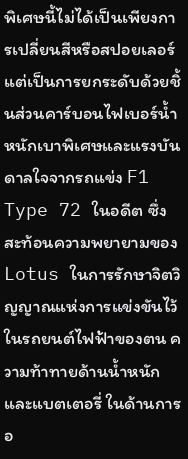พิเศษนี้ไม่ได้เป็นเพียงการเปลี่ยนสีหรือสปอยเลอร์ แต่เป็นการยกระดับด้วยชิ้นส่วนคาร์บอนไฟเบอร์น้ำหนักเบาพิเศษและแรงบันดาลใจจากรถแข่ง F1 Type 72 ในอดีต ซึ่งสะท้อนความพยายามของ Lotus ในการรักษาจิตวิญญาณแห่งการแข่งขันไว้ในรถยนต์ไฟฟ้าของตน ความท้าทายด้านน้ำหนักและแบตเตอรี่ ในด้านการอ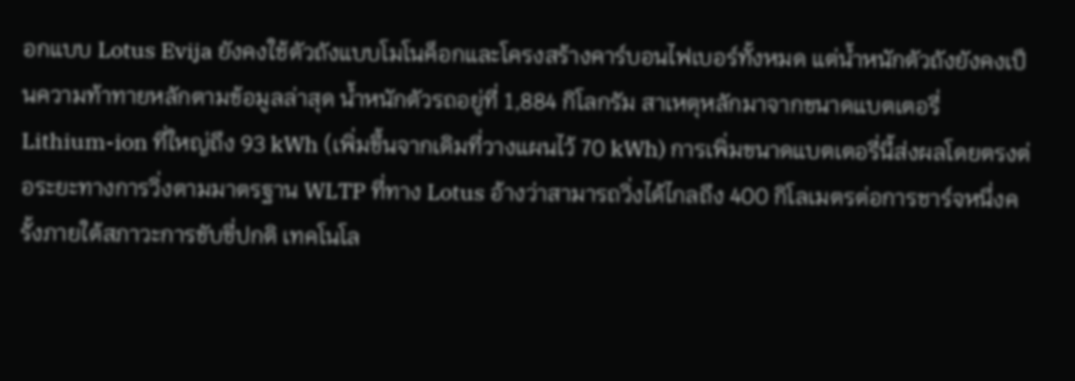อกแบบ Lotus Evija ยังคงใช้ตัวถังแบบโมโนค็อกและโครงสร้างคาร์บอนไฟเบอร์ทั้งหมด แต่น้ำหนักตัวถังยังคงเป็นความท้าทายหลักตามข้อมูลล่าสุด น้ำหนักตัวรถอยู่ที่ 1,884 กิโลกรัม สาเหตุหลักมาจากขนาดแบตเตอรี่ Lithium-ion ที่ใหญ่ถึง 93 kWh (เพิ่มขึ้นจากเดิมที่วางแผนไว้ 70 kWh) การเพิ่มขนาดแบตเตอรี่นี้ส่งผลโดยตรงต่อระยะทางการวิ่งตามมาตรฐาน WLTP ที่ทาง Lotus อ้างว่าสามารถวิ่งได้ไกลถึง 400 กิโลเมตรต่อการชาร์จหนึ่งครั้งภายใต้สภาวะการขับขี่ปกติ เทคโนโล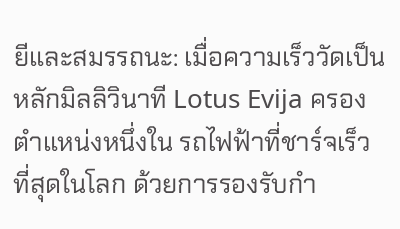ยีและสมรรถนะ: เมื่อความเร็ววัดเป็นหลักมิลลิวินาที Lotus Evija ครองตำแหน่งหนึ่งใน รถไฟฟ้าที่ชาร์จเร็วที่สุดในโลก ด้วยการรองรับกำ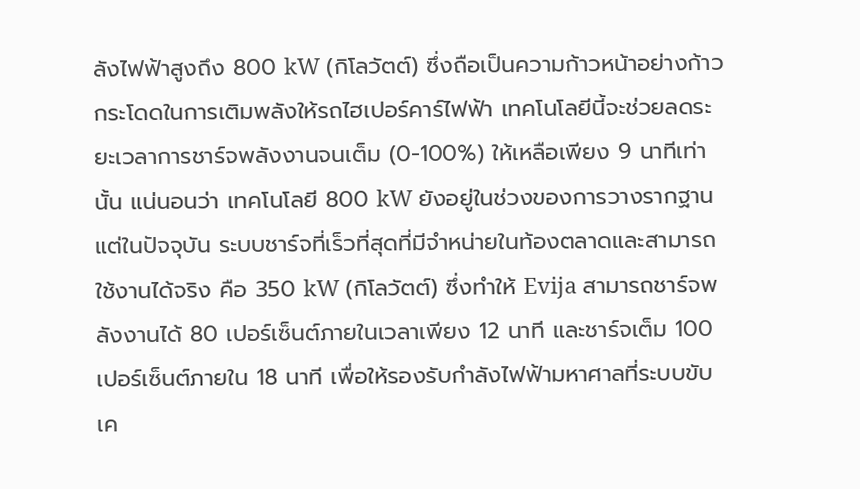ลังไฟฟ้าสูงถึง 800 kW (กิโลวัตต์) ซึ่งถือเป็นความก้าวหน้าอย่างก้าวกระโดดในการเติมพลังให้รถไฮเปอร์คาร์ไฟฟ้า เทคโนโลยีนี้จะช่วยลดระยะเวลาการชาร์จพลังงานจนเต็ม (0-100%) ให้เหลือเพียง 9 นาทีเท่านั้น แน่นอนว่า เทคโนโลยี 800 kW ยังอยู่ในช่วงของการวางรากฐาน แต่ในปัจจุบัน ระบบชาร์จที่เร็วที่สุดที่มีจำหน่ายในท้องตลาดและสามารถใช้งานได้จริง คือ 350 kW (กิโลวัตต์) ซึ่งทำให้ Evija สามารถชาร์จพลังงานได้ 80 เปอร์เซ็นต์ภายในเวลาเพียง 12 นาที และชาร์จเต็ม 100 เปอร์เซ็นต์ภายใน 18 นาที เพื่อให้รองรับกำลังไฟฟ้ามหาศาลที่ระบบขับเค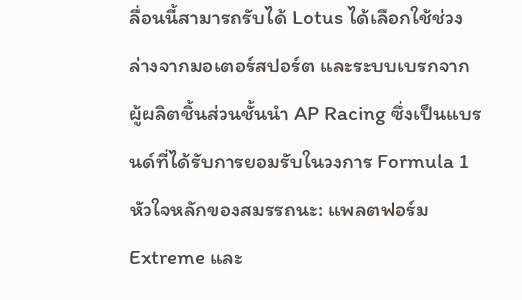ลื่อนนี้สามารถรับได้ Lotus ได้เลือกใช้ช่วงล่างจากมอเตอร์สปอร์ต และระบบเบรกจากผู้ผลิตชิ้นส่วนชั้นนำ AP Racing ซึ่งเป็นแบรนด์ที่ได้รับการยอมรับในวงการ Formula 1 หัวใจหลักของสมรรถนะ: แพลตฟอร์ม Extreme และ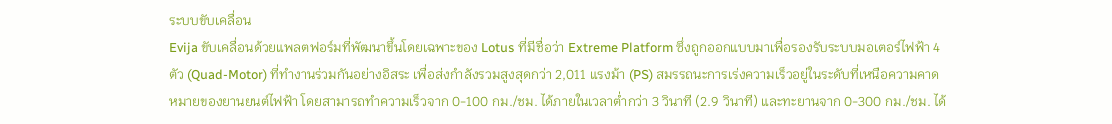ระบบขับเคลื่อน
Evija ขับเคลื่อนด้วยแพลตฟอร์มที่พัฒนาขึ้นโดยเฉพาะของ Lotus ที่มีชื่อว่า Extreme Platform ซึ่งถูกออกแบบมาเพื่อรองรับระบบมอเตอร์ไฟฟ้า 4 ตัว (Quad-Motor) ที่ทำงานร่วมกันอย่างอิสระ เพื่อส่งกำลังรวมสูงสุดกว่า 2,011 แรงม้า (PS) สมรรถนะการเร่งความเร็วอยู่ในระดับที่เหนือความคาดหมายของยานยนต์ไฟฟ้า โดยสามารถทำความเร็วจาก 0-100 กม./ชม. ได้ภายในเวลาต่ำกว่า 3 วินาที (2.9 วินาที) และทะยานจาก 0-300 กม./ชม. ได้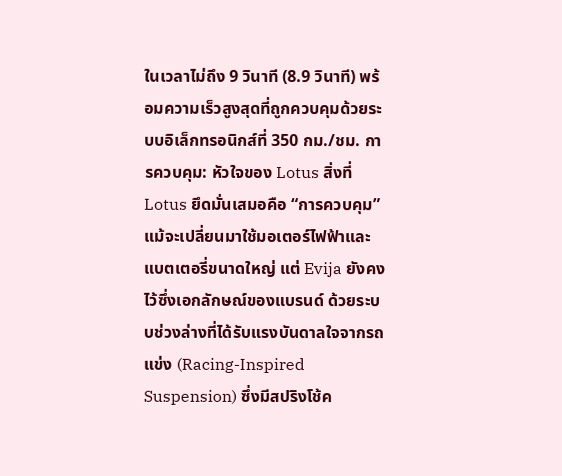ในเวลาไม่ถึง 9 วินาที (8.9 วินาที) พร้อมความเร็วสูงสุดที่ถูกควบคุมด้วยระบบอิเล็กทรอนิกส์ที่ 350 กม./ชม. การควบคุม: หัวใจของ Lotus สิ่งที่ Lotus ยึดมั่นเสมอคือ “การควบคุม” แม้จะเปลี่ยนมาใช้มอเตอร์ไฟฟ้าและแบตเตอรี่ขนาดใหญ่ แต่ Evija ยังคงไว้ซึ่งเอกลักษณ์ของแบรนด์ ด้วยระบบช่วงล่างที่ได้รับแรงบันดาลใจจากรถแข่ง (Racing-Inspired Suspension) ซึ่งมีสปริงโช้ค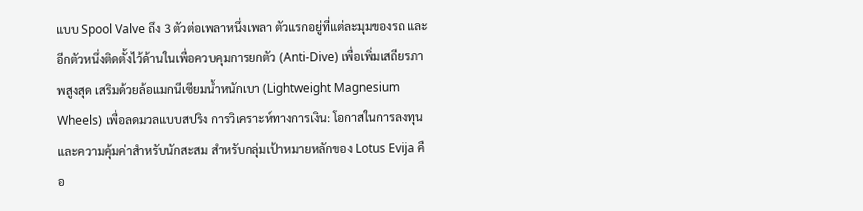แบบ Spool Valve ถึง 3 ตัวต่อเพลาหนึ่งเพลา ตัวแรกอยู่ที่แต่ละมุมของรถ และอีกตัวหนึ่งติดตั้งไว้ด้านในเพื่อควบคุมการยกตัว (Anti-Dive) เพื่อเพิ่มเสถียรภาพสูงสุด เสริมด้วยล้อแมกนีเซียมน้ำหนักเบา (Lightweight Magnesium Wheels) เพื่อลดมวลแบบสปริง การวิเคราะห์ทางการเงิน: โอกาสในการลงทุนและความคุ้มค่าสำหรับนักสะสม สำหรับกลุ่มเป้าหมายหลักของ Lotus Evija คือ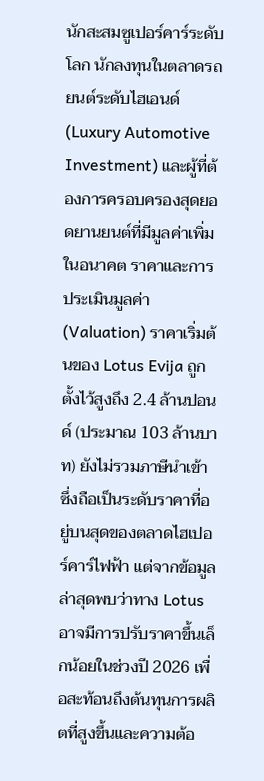นักสะสมซูเปอร์คาร์ระดับโลก นักลงทุนในตลาดรถยนต์ระดับไฮเอนด์ (Luxury Automotive Investment) และผู้ที่ต้องการครอบครองสุดยอดยานยนต์ที่มีมูลค่าเพิ่มในอนาคต ราคาและการประเมินมูลค่า (Valuation) ราคาเริ่มต้นของ Lotus Evija ถูกตั้งไว้สูงถึง 2.4 ล้านปอนด์ (ประมาณ 103 ล้านบาท) ยังไม่รวมภาษีนำเข้า ซึ่งถือเป็นระดับราคาที่อยู่บนสุดของตลาดไฮเปอร์คาร์ไฟฟ้า แต่จากข้อมูลล่าสุดพบว่าทาง Lotus อาจมีการปรับราคาขึ้นเล็กน้อยในช่วงปี 2026 เพื่อสะท้อนถึงต้นทุนการผลิตที่สูงขึ้นและความต้อ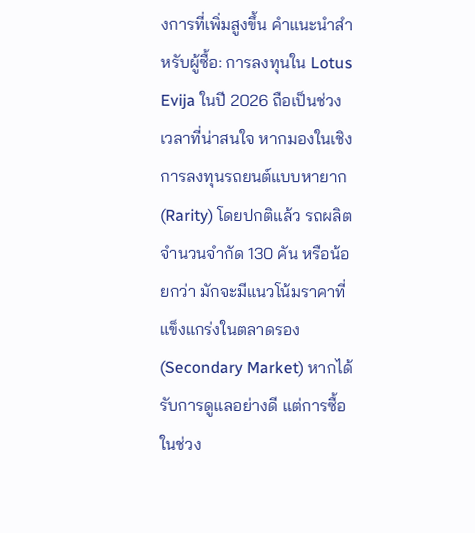งการที่เพิ่มสูงขึ้น คำแนะนำสำหรับผู้ซื้อ: การลงทุนใน Lotus Evija ในปี 2026 ถือเป็นช่วงเวลาที่น่าสนใจ หากมองในเชิงการลงทุนรถยนต์แบบหายาก (Rarity) โดยปกติแล้ว รถผลิตจำนวนจำกัด 130 คัน หรือน้อยกว่า มักจะมีแนวโน้มราคาที่แข็งแกร่งในตลาดรอง (Secondary Market) หากได้รับการดูแลอย่างดี แต่การซื้อในช่วง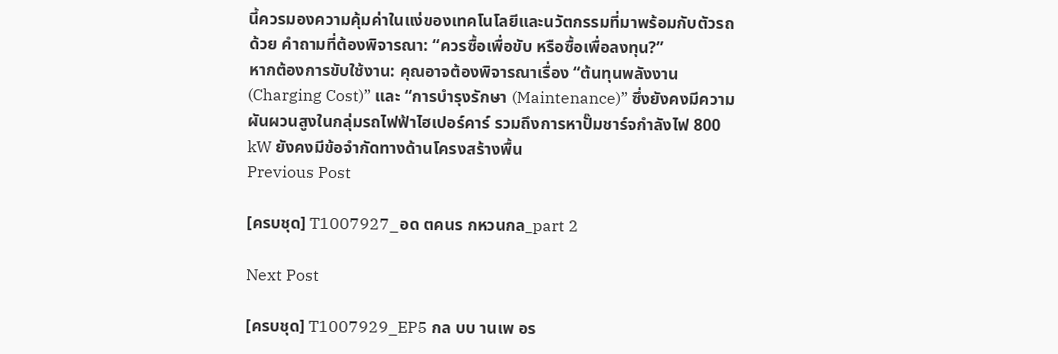นี้ควรมองความคุ้มค่าในแง่ของเทคโนโลยีและนวัตกรรมที่มาพร้อมกับตัวรถด้วย คำถามที่ต้องพิจารณา: “ควรซื้อเพื่อขับ หรือซื้อเพื่อลงทุน?”
หากต้องการขับใช้งาน: คุณอาจต้องพิจารณาเรื่อง “ต้นทุนพลังงาน (Charging Cost)” และ “การบำรุงรักษา (Maintenance)” ซึ่งยังคงมีความผันผวนสูงในกลุ่มรถไฟฟ้าไฮเปอร์คาร์ รวมถึงการหาปั๊มชาร์จกำลังไฟ 800 kW ยังคงมีข้อจำกัดทางด้านโครงสร้างพื้น
Previous Post

[ครบชุด] T1007927_อด ตคนร กหวนกล_part 2

Next Post

[ครบชุด] T1007929_EP5 กล บบ านเพ อร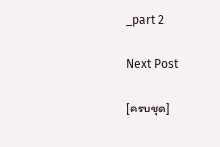_part 2

Next Post

[ครบชุด]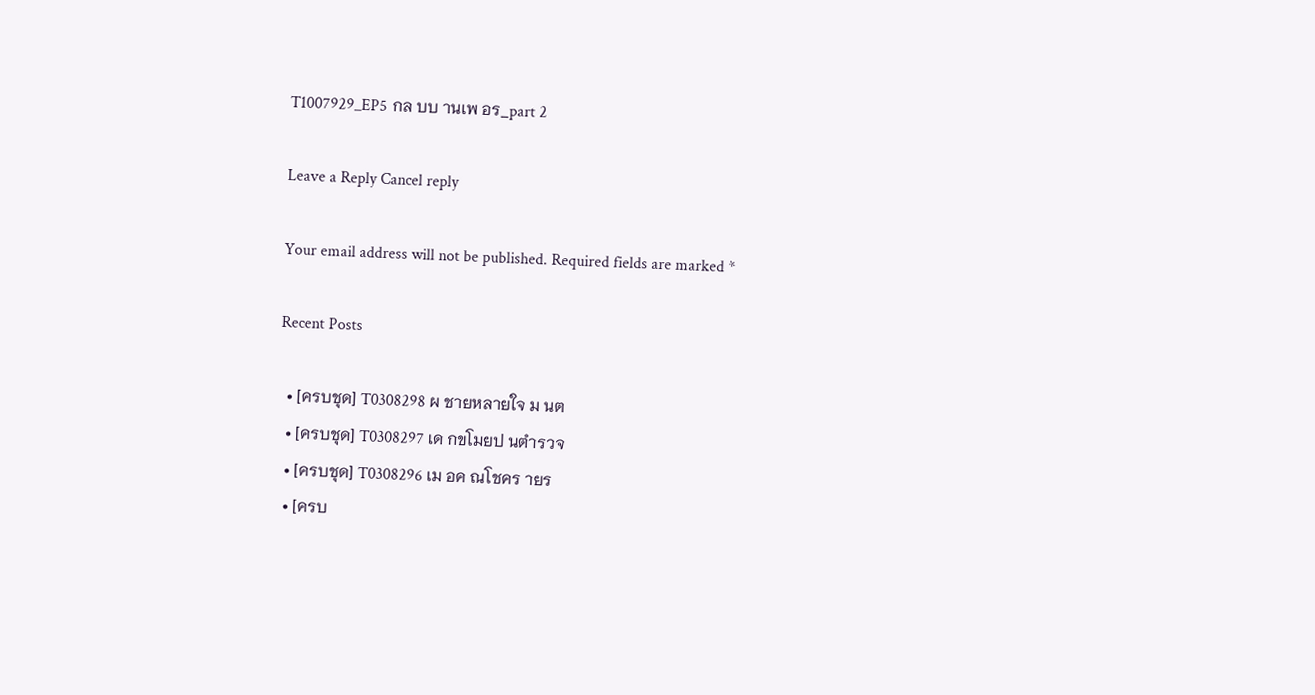T1007929_EP5 กล บบ านเพ อร_part 2

Leave a Reply Cancel reply

Your email address will not be published. Required fields are marked *

Recent Posts

  • [ครบชุด] T0308298 ผ ชายหลายใจ ม นต
  • [ครบชุด] T0308297 เด กขโมยป นตำรวจ
  • [ครบชุด] T0308296 เม อค ณโชคร ายร
  • [ครบ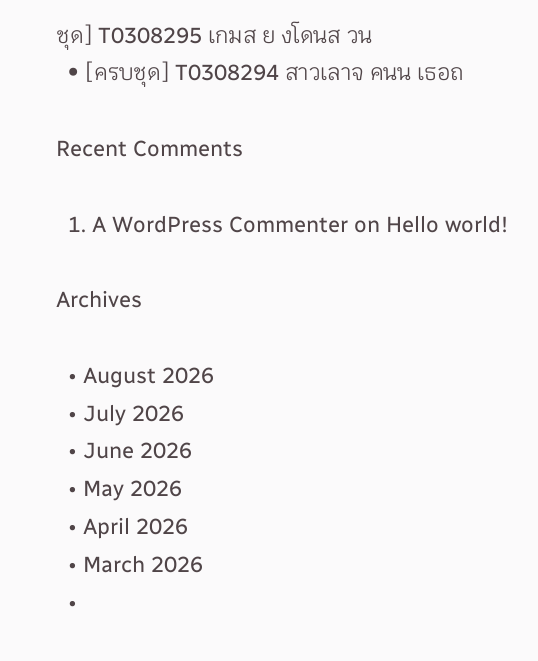ชุด] T0308295 เกมส ย งโดนส วน
  • [ครบชุด] T0308294 สาวเลาจ คนน เธอถ

Recent Comments

  1. A WordPress Commenter on Hello world!

Archives

  • August 2026
  • July 2026
  • June 2026
  • May 2026
  • April 2026
  • March 2026
  •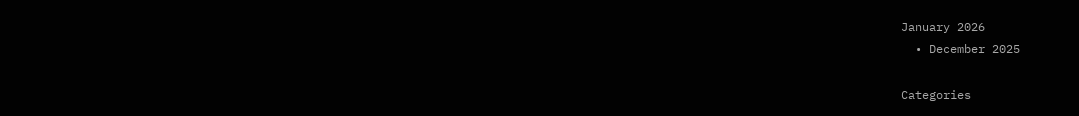January 2026
  • December 2025

Categories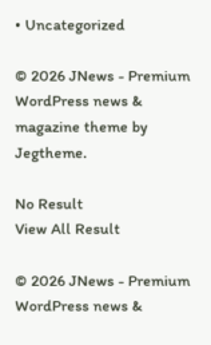• Uncategorized

© 2026 JNews - Premium WordPress news & magazine theme by Jegtheme.

No Result
View All Result

© 2026 JNews - Premium WordPress news &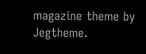magazine theme by Jegtheme.